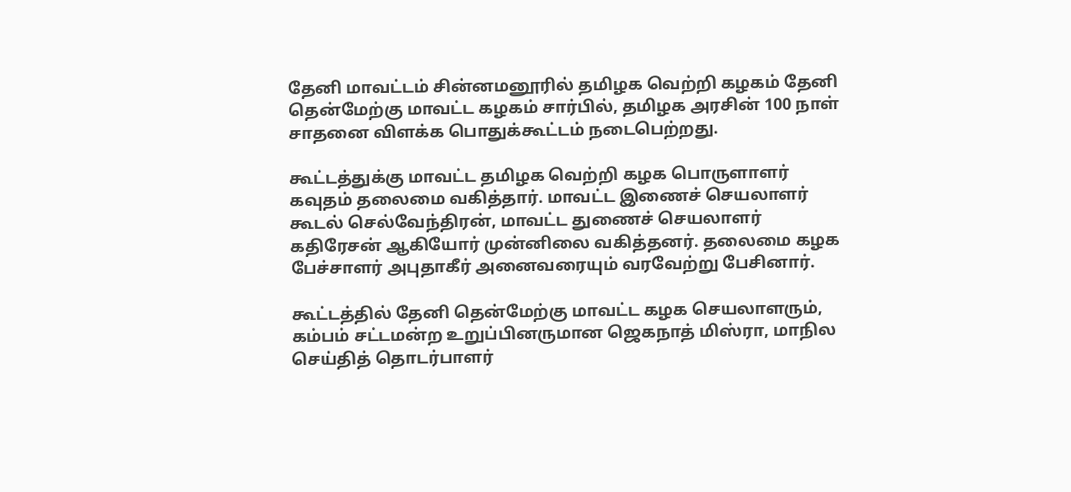தேனி மாவட்டம் சின்னமனூரில் தமிழக வெற்றி கழகம் தேனி தென்மேற்கு மாவட்ட கழகம் சார்பில், தமிழக அரசின் 100 நாள் சாதனை விளக்க பொதுக்கூட்டம் நடைபெற்றது.

கூட்டத்துக்கு மாவட்ட தமிழக வெற்றி கழக பொருளாளர் கவுதம் தலைமை வகித்தார். மாவட்ட இணைச் செயலாளர் கூடல் செல்வேந்திரன், மாவட்ட துணைச் செயலாளர் கதிரேசன் ஆகியோர் முன்னிலை வகித்தனர். தலைமை கழக பேச்சாளர் அபுதாகீர் அனைவரையும் வரவேற்று பேசினார்.

கூட்டத்தில் தேனி தென்மேற்கு மாவட்ட கழக செயலாளரும், கம்பம் சட்டமன்ற உறுப்பினருமான ஜெகநாத் மிஸ்ரா, மாநில செய்தித் தொடர்பாளர்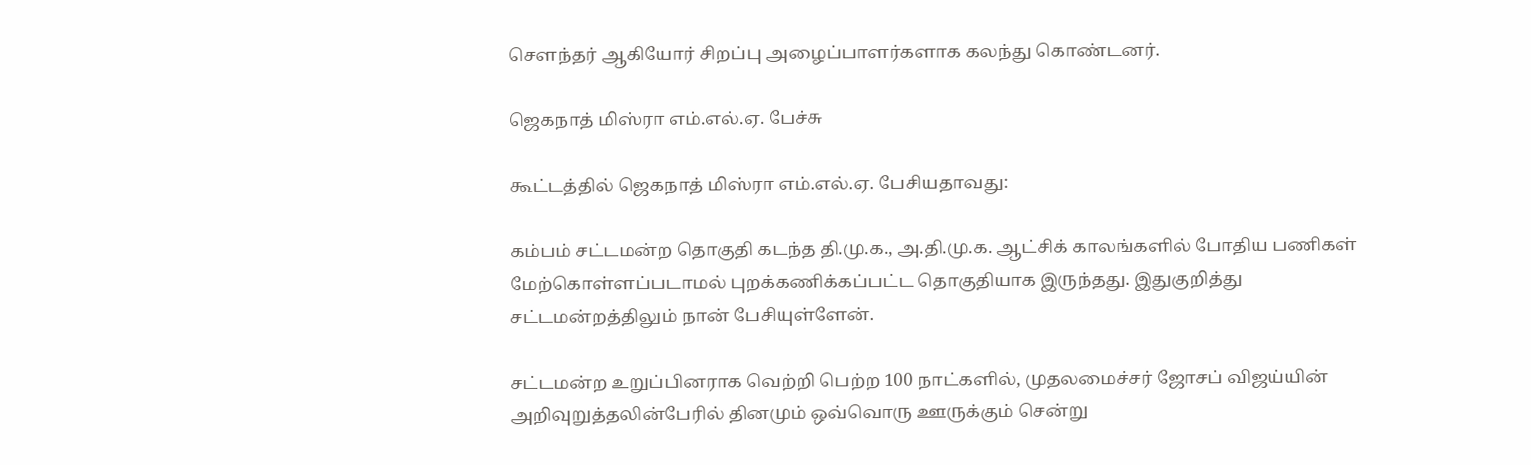சௌந்தர் ஆகியோர் சிறப்பு அழைப்பாளர்களாக கலந்து கொண்டனர்.

ஜெகநாத் மிஸ்ரா எம்.எல்.ஏ. பேச்சு

கூட்டத்தில் ஜெகநாத் மிஸ்ரா எம்.எல்.ஏ. பேசியதாவது:

கம்பம் சட்டமன்ற தொகுதி கடந்த தி.மு.க., அ.தி.மு.க. ஆட்சிக் காலங்களில் போதிய பணிகள் மேற்கொள்ளப்படாமல் புறக்கணிக்கப்பட்ட தொகுதியாக இருந்தது. இதுகுறித்து சட்டமன்றத்திலும் நான் பேசியுள்ளேன்.

சட்டமன்ற உறுப்பினராக வெற்றி பெற்ற 100 நாட்களில், முதலமைச்சர் ஜோசப் விஜய்யின் அறிவுறுத்தலின்பேரில் தினமும் ஒவ்வொரு ஊருக்கும் சென்று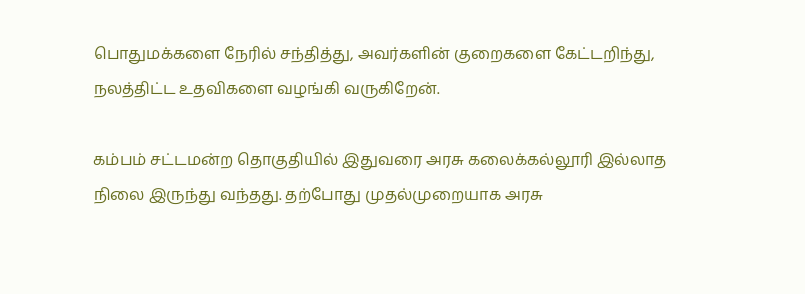பொதுமக்களை நேரில் சந்தித்து, அவர்களின் குறைகளை கேட்டறிந்து, நலத்திட்ட உதவிகளை வழங்கி வருகிறேன்.

கம்பம் சட்டமன்ற தொகுதியில் இதுவரை அரசு கலைக்கல்லூரி இல்லாத நிலை இருந்து வந்தது. தற்போது முதல்முறையாக அரசு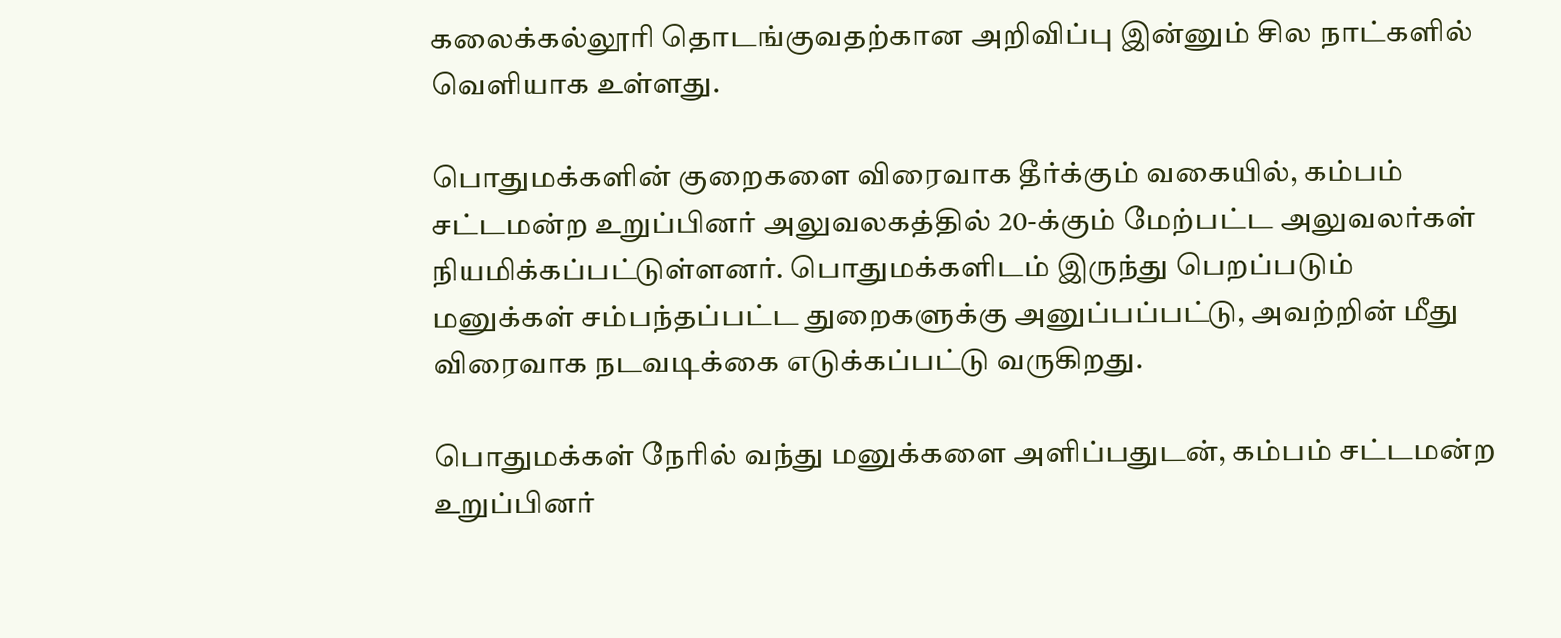கலைக்கல்லூரி தொடங்குவதற்கான அறிவிப்பு இன்னும் சில நாட்களில் வெளியாக உள்ளது.

பொதுமக்களின் குறைகளை விரைவாக தீர்க்கும் வகையில், கம்பம் சட்டமன்ற உறுப்பினர் அலுவலகத்தில் 20-க்கும் மேற்பட்ட அலுவலர்கள் நியமிக்கப்பட்டுள்ளனர். பொதுமக்களிடம் இருந்து பெறப்படும் மனுக்கள் சம்பந்தப்பட்ட துறைகளுக்கு அனுப்பப்பட்டு, அவற்றின் மீது விரைவாக நடவடிக்கை எடுக்கப்பட்டு வருகிறது.

பொதுமக்கள் நேரில் வந்து மனுக்களை அளிப்பதுடன், கம்பம் சட்டமன்ற உறுப்பினர்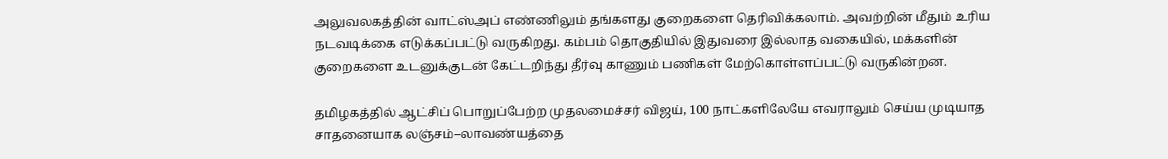அலுவலகத்தின் வாட்ஸ்அப் எண்ணிலும் தங்களது குறைகளை தெரிவிக்கலாம். அவற்றின் மீதும் உரிய நடவடிக்கை எடுக்கப்பட்டு வருகிறது. கம்பம் தொகுதியில் இதுவரை இல்லாத வகையில், மக்களின் குறைகளை உடனுக்குடன் கேட்டறிந்து தீர்வு காணும் பணிகள் மேற்கொள்ளப்பட்டு வருகின்றன.

தமிழகத்தில் ஆட்சிப் பொறுப்பேற்ற முதலமைச்சர் விஜய், 100 நாட்களிலேயே எவராலும் செய்ய முடியாத சாதனையாக லஞ்சம்–லாவண்யத்தை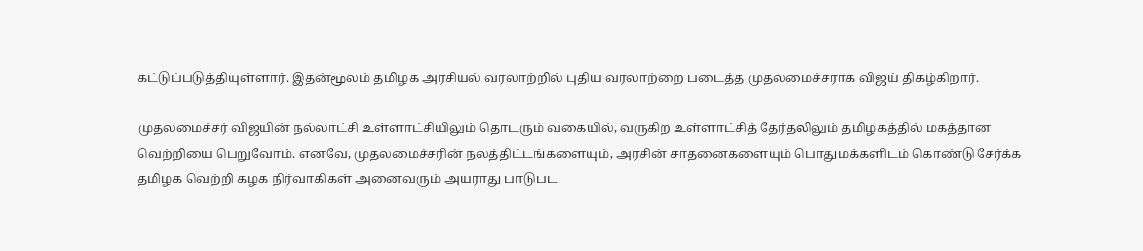கட்டுப்படுத்தியுள்ளார். இதன்மூலம் தமிழக அரசியல் வரலாற்றில் புதிய வரலாற்றை படைத்த முதலமைச்சராக விஜய் திகழ்கிறார்.

முதலமைச்சர் விஜயின் நல்லாட்சி உள்ளாட்சியிலும் தொடரும் வகையில், வருகிற உள்ளாட்சித் தேர்தலிலும் தமிழகத்தில் மகத்தான வெற்றியை பெறுவோம். எனவே, முதலமைச்சரின் நலத்திட்டங்களையும், அரசின் சாதனைகளையும் பொதுமக்களிடம் கொண்டு சேர்க்க தமிழக வெற்றி கழக நிர்வாகிகள் அனைவரும் அயராது பாடுபட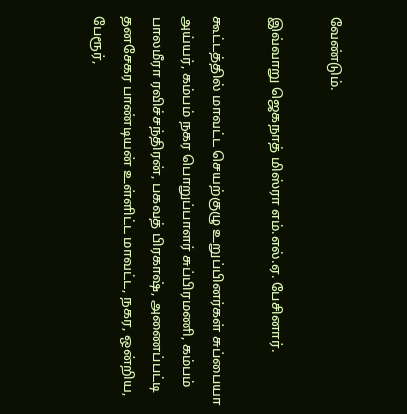வேண்டும்.

இவ்வாறு ஜெகநாத் மிஸ்ரா எம்.எல்.ஏ. பேசினார்.

கூட்டத்தில் மாவட்ட செயற்குழு உறுப்பினர்கள் சுப்பையா அய்யர், கம்பம் நகர பொறுப்பாளர் சுப்பிரமணி, கம்பம் பாலமீரா ரவிச்சந்திரன், பகவத் பிரகாஷ், அணைப்பட்டி தனசேகர பாண்டியன் உள்ளிட்ட மாவட்ட, நகர, ஒன்றிய, பேரூர்,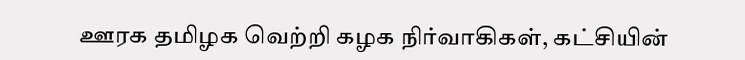ஊரக தமிழக வெற்றி கழக நிர்வாகிகள், கட்சியின்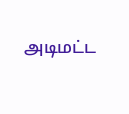அடிமட்ட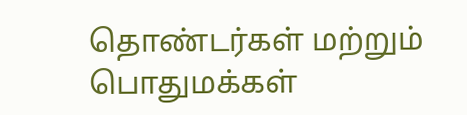தொண்டர்கள் மற்றும் பொதுமக்கள்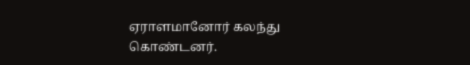ஏராளமானோர் கலந்து கொண்டனர்.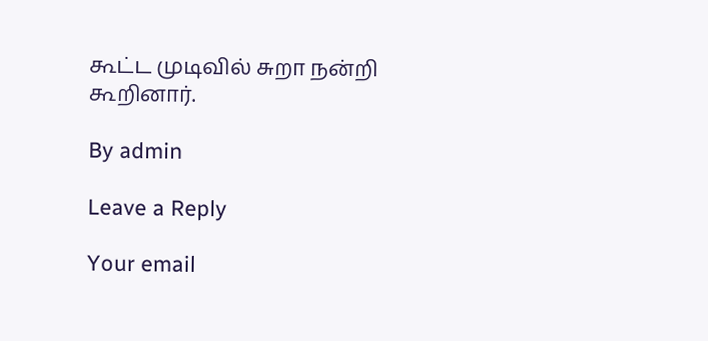கூட்ட முடிவில் சுறா நன்றி கூறினார்.

By admin

Leave a Reply

Your email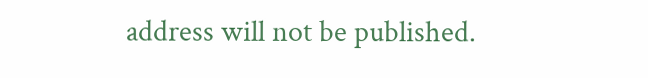address will not be published.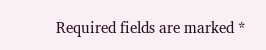Required fields are marked *